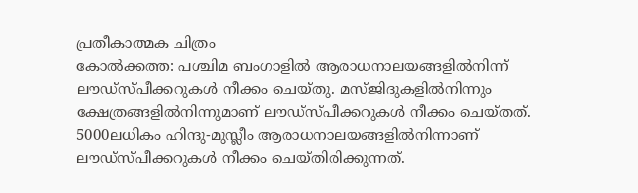പ്രതീകാത്മക ചിത്രം
കോൽക്കത്ത: പശ്ചിമ ബംഗാളിൽ ആരാധനാലയങ്ങളിൽനിന്ന് ലൗഡ്സ്പീക്കറുകൾ നീക്കം ചെയ്തു. മസ്ജിദുകളിൽനിന്നും ക്ഷേത്രങ്ങളിൽനിന്നുമാണ് ലൗഡ്സ്പീക്കറുകൾ നീക്കം ചെയ്തത്.
5000ലധികം ഹിന്ദു-മുസ്ലീം ആരാധനാലയങ്ങളിൽനിന്നാണ് ലൗഡ്സ്പീക്കറുകൾ നീക്കം ചെയ്തിരിക്കുന്നത്.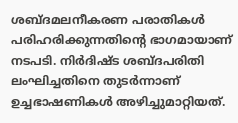ശബ്ദമലനീകരണ പരാതികൾ പരിഹരിക്കുന്നതിന്റെ ഭാഗമായാണ് നടപടി. നിർദിഷ്ട ശബ്ദപരിതി ലംഘിച്ചതിനെ തുടർന്നാണ് ഉച്ചഭാഷണികൾ അഴിച്ചുമാറ്റിയത്.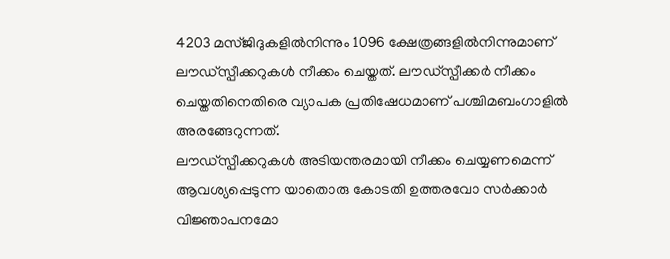4203 മസ്ജിദുകളിൽനിന്നും 1096 ക്ഷേത്രങ്ങളിൽനിന്നുമാണ് ലൗഡ്സ്പീക്കറുകൾ നീക്കം ചെയ്തത്. ലൗഡ്സ്പീക്കർ നീക്കം ചെയ്തതിനെതിരെ വ്യാപക പ്രതിഷേധമാണ് പശ്ചിമബംഗാളിൽ അരങ്ങേറുന്നത്.
ലൗഡ്സ്പീക്കറുകൾ അടിയന്തരമായി നീക്കം ചെയ്യണമെന്ന് ആവശ്യപ്പെടുന്ന യാതൊരു കോടതി ഉത്തരവോ സർക്കാർ വിജ്ഞാപനമോ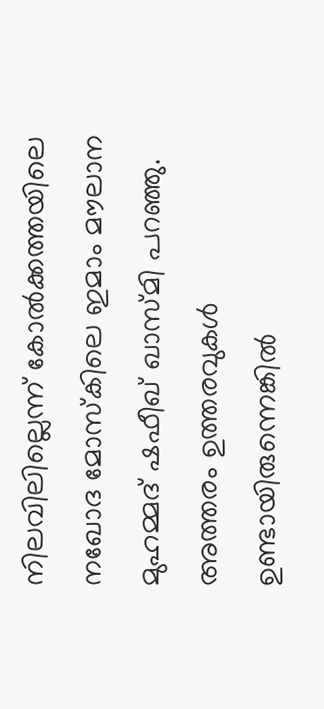നിലവിലില്ലെന്ന് കോൽക്കത്തയിലെ നഖോദ മോസ്കിലെ ഇമാം മൗലാന മുഹമ്മദ് ഷഫീഖ് ഖാസ്മി പറഞ്ഞു.
അത്തരം ഉത്തരവുകൾ ഉണ്ടായിരുന്നെങ്കിൽ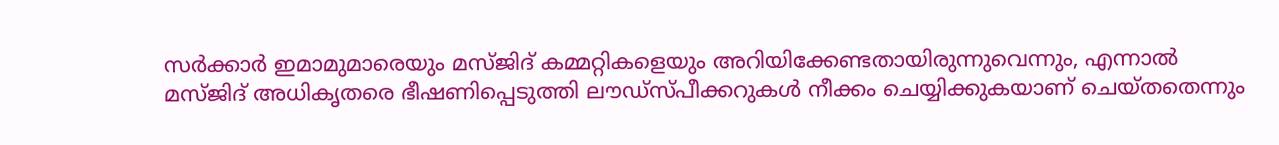സർക്കാർ ഇമാമുമാരെയും മസ്ജിദ് കമ്മറ്റികളെയും അറിയിക്കേണ്ടതായിരുന്നുവെന്നും, എന്നാൽ മസ്ജിദ് അധികൃതരെ ഭീഷണിപ്പെടുത്തി ലൗഡ്സ്പീക്കറുകൾ നീക്കം ചെയ്യിക്കുകയാണ് ചെയ്തതെന്നും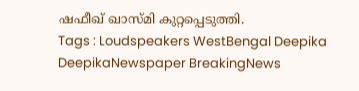ഷഫീഖ് ഖാസ്മി കുറ്റപ്പെടുത്തി.
Tags : Loudspeakers WestBengal Deepika DeepikaNewspaper BreakingNews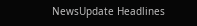NewsUpdate Headlines